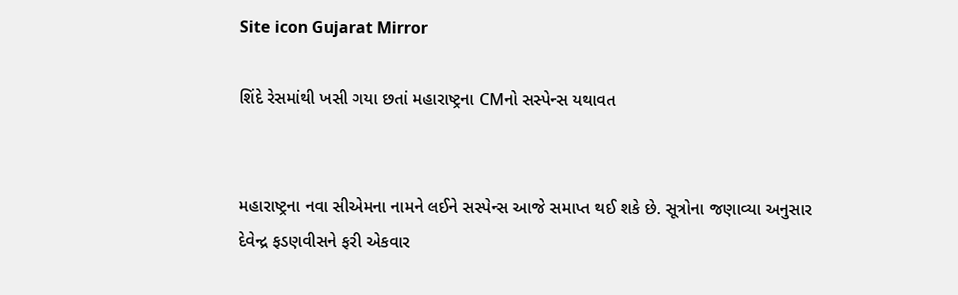Site icon Gujarat Mirror

શિંદે રેસમાંથી ખસી ગયા છતાં મહારાષ્ટ્રના CMનો સસ્પેન્સ યથાવત


મહારાષ્ટ્રના નવા સીએમના નામને લઈને સસ્પેન્સ આજે સમાપ્ત થઈ શકે છે. સૂત્રોના જણાવ્યા અનુસાર દેવેન્દ્ર ફડણવીસને ફરી એકવાર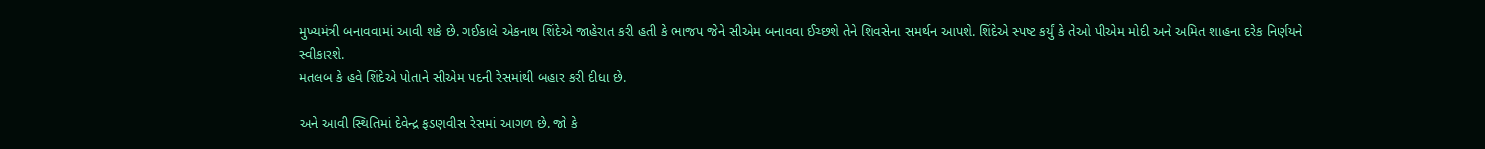મુખ્યમંત્રી બનાવવામાં આવી શકે છે. ગઈકાલે એકનાથ શિંદેએ જાહેરાત કરી હતી કે ભાજપ જેને સીએમ બનાવવા ઈચ્છશે તેને શિવસેના સમર્થન આપશે. શિંદેએ સ્પષ્ટ કર્યું કે તેઓ પીએમ મોદી અને અમિત શાહના દરેક નિર્ણયને સ્વીકારશે.
મતલબ કે હવે શિંદેએ પોતાને સીએમ પદની રેસમાંથી બહાર કરી દીધા છે.

અને આવી સ્થિતિમાં દેવેન્દ્ર ફડણવીસ રેસમાં આગળ છે. જો કે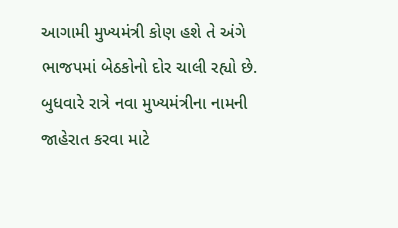આગામી મુખ્યમંત્રી કોણ હશે તે અંગે ભાજપમાં બેઠકોનો દોર ચાલી રહ્યો છે. બુધવારે રાત્રે નવા મુખ્યમંત્રીના નામની જાહેરાત કરવા માટે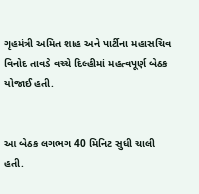ગૃહમંત્રી અમિત શાહ અને પાર્ટીના મહાસચિવ વિનોદ તાવડે વચ્ચે દિલ્હીમાં મહત્વપૂર્ણ બેઠક યોજાઈ હતી.


આ બેઠક લગભગ 40 મિનિટ સુધી ચાલી હતી.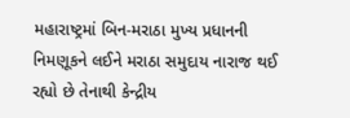મહારાષ્ટ્રમાં બિન-મરાઠા મુખ્ય પ્રધાનની નિમણૂકને લઈને મરાઠા સમુદાય નારાજ થઈ રહ્યો છે તેનાથી કેન્દ્રીય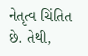નેતૃત્વ ચિંતિત છે. તેથી,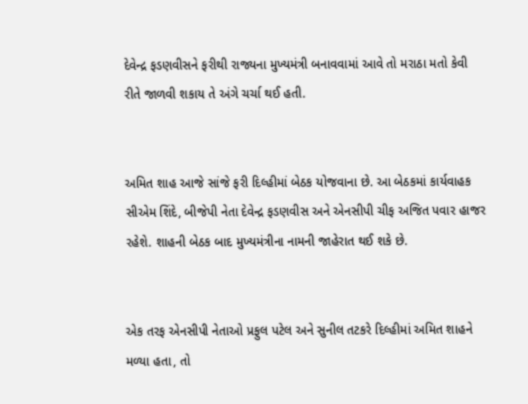દેવેન્દ્ર ફડણવીસને ફરીથી રાજ્યના મુખ્યમંત્રી બનાવવામાં આવે તો મરાઠા મતો કેવી રીતે જાળવી શકાય તે અંગે ચર્ચા થઈ હતી.


અમિત શાહ આજે સાંજે ફરી દિલ્હીમાં બેઠક યોજવાના છે. આ બેઠકમાં કાર્યવાહક સીએમ શિંદે, બીજેપી નેતા દેવેન્દ્ર ફડણવીસ અને એનસીપી ચીફ અજિત પવાર હાજર રહેશે. શાહની બેઠક બાદ મુખ્યમંત્રીના નામની જાહેરાત થઈ શકે છે.


એક તરફ એનસીપી નેતાઓ પ્રફુલ પટેલ અને સુનીલ તટકરે દિલ્હીમાં અમિત શાહને મળ્યા હતા, તો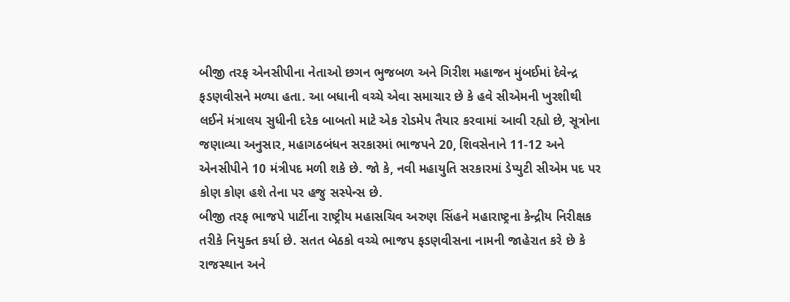બીજી તરફ એનસીપીના નેતાઓ છગન ભુજબળ અને ગિરીશ મહાજન મુંબઈમાં દેવેન્દ્ર ફડણવીસને મળ્યા હતા. આ બધાની વચ્ચે એવા સમાચાર છે કે હવે સીએમની ખુરશીથી લઈને મંત્રાલય સુધીની દરેક બાબતો માટે એક રોડમેપ તૈયાર કરવામાં આવી રહ્યો છે, સૂત્રોના જણાવ્યા અનુસાર, મહાગઠબંધન સરકારમાં ભાજપને 20, શિવસેનાને 11-12 અને એનસીપીને 10 મંત્રીપદ મળી શકે છે. જો કે, નવી મહાયુતિ સરકારમાં ડેપ્યુટી સીએમ પદ પર કોણ કોણ હશે તેના પર હજુ સસ્પેન્સ છે.
બીજી તરફ ભાજપે પાર્ટીના રાષ્ટ્રીય મહાસચિવ અરુણ સિંહને મહારાષ્ટ્રના કેન્દ્રીય નિરીક્ષક તરીકે નિયુક્ત કર્યા છે. સતત બેઠકો વચ્ચે ભાજપ ફડણવીસના નામની જાહેરાત કરે છે કે રાજસ્થાન અને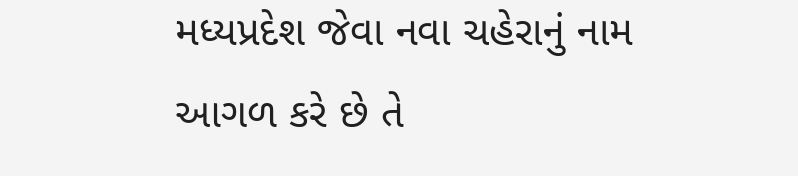મધ્યપ્રદેશ જેવા નવા ચહેરાનું નામ આગળ કરે છે તે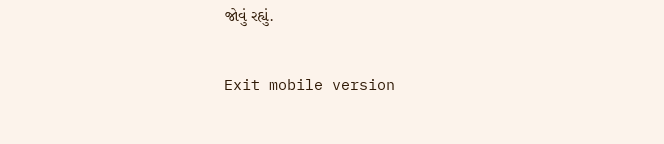જોવું રહ્યું.

Exit mobile version